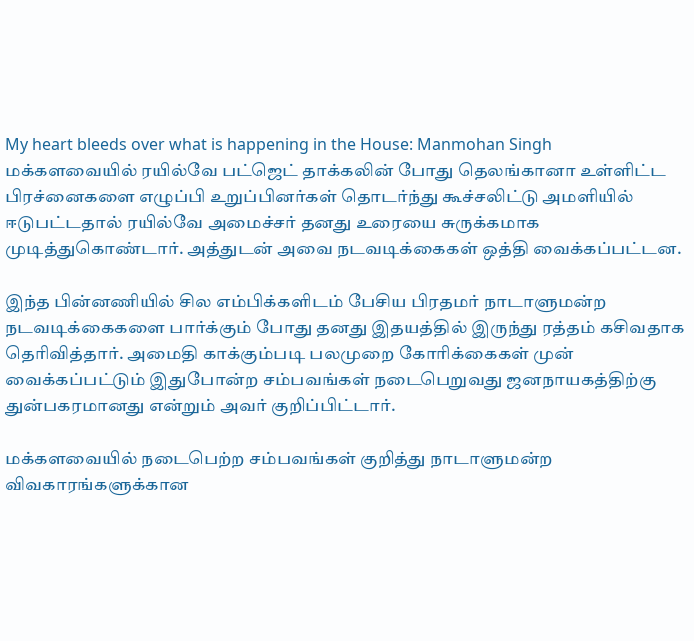My heart bleeds over what is happening in the House: Manmohan Singh
மக்களவையில் ரயில்வே பட்ஜெட் தாக்கலின் போது தெலங்கானா உள்ளிட்ட பிரச்னைகளை எழுப்பி உறுப்பினர்கள் தொடர்ந்து கூச்சலிட்டு அமளியில் ஈடுபட்டதால் ரயில்வே அமைச்சர் தனது உரையை சுருக்கமாக முடித்துகொண்டார். அத்துடன் அவை நடவடிக்கைகள் ஒத்தி வைக்கப்பட்டன.

இந்த பின்னணியில் சில எம்பிக்களிடம் பேசிய பிரதமர் நாடாளுமன்ற நடவடிக்கைகளை பார்க்கும் போது தனது இதயத்தில் இருந்து ரத்தம் கசிவதாக தெரிவித்தார். அமைதி காக்கும்படி பலமுறை கோரிக்கைகள் முன் வைக்கப்பட்டும் இதுபோன்ற சம்பவங்கள் நடைபெறுவது ஜனநாயகத்திற்கு துன்பகரமானது என்றும் அவர் குறிப்பிட்டார்.

மக்களவையில் நடைபெற்ற சம்பவங்கள் குறித்து நாடாளுமன்ற விவகாரங்களுக்கான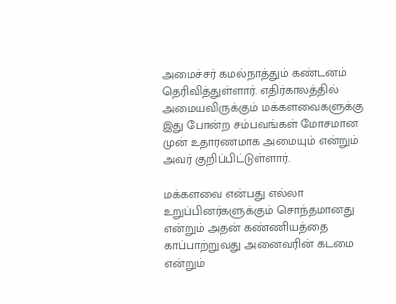அமைச்சர் கமல்நாத்தும் கண்டனம் தெரிவித்துள்ளார். எதிர்காலத்தில் அமையவிருக்கும் மக்களவைகளுக்கு இது போன்ற சம்பவங்கள் மோசமான முன் உதாரணமாக அமையும் என்றும் அவர் குறிப்பிட்டுள்ளார்.

மக்களவை என்பது எல்லா உறுப்பினர்களுக்கும் சொந்தமானது என்றும் அதன் கண்ணியத்தை காப்பாற்றுவது அனைவரின் கடமை என்றும்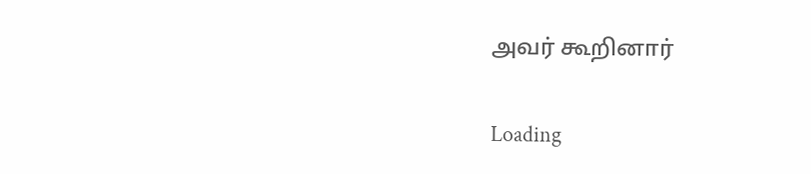அவர் கூறினார்

Loading